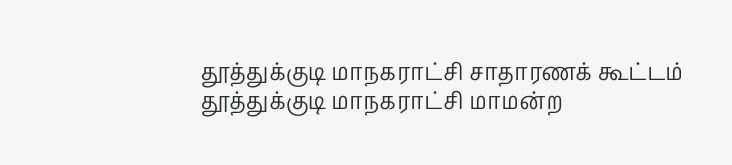தூத்துக்குடி மாநகராட்சி சாதாரணக் கூட்டம்
தூத்துக்குடி மாநகராட்சி மாமன்ற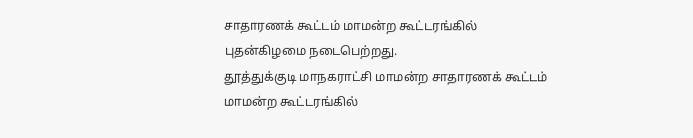சாதாரணக் கூட்டம் மாமன்ற கூட்டரங்கில் புதன்கிழமை நடைபெற்றது.
தூத்துக்குடி மாநகராட்சி மாமன்ற சாதாரணக் கூட்டம் மாமன்ற கூட்டரங்கில்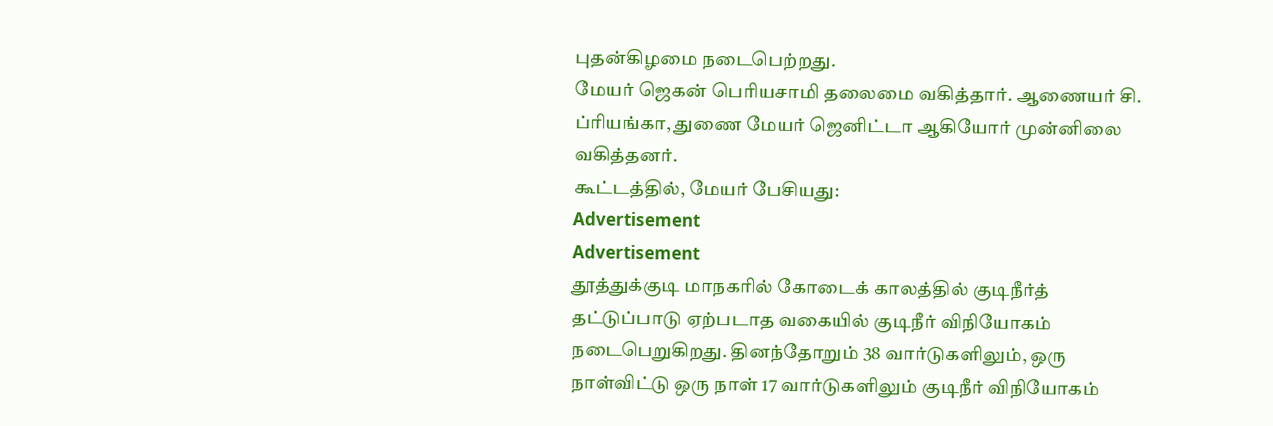புதன்கிழமை நடைபெற்றது.
மேயர் ஜெகன் பெரியசாமி தலைமை வகித்தார். ஆணையர் சி. ப்ரியங்கா, துணை மேயர் ஜெனிட்டா ஆகியோர் முன்னிலை வகித்தனர்.
கூட்டத்தில், மேயர் பேசியது:
Advertisement
Advertisement
தூத்துக்குடி மாநகரில் கோடைக் காலத்தில் குடிநீர்த் தட்டுப்பாடு ஏற்படாத வகையில் குடிநீர் விநியோகம் நடைபெறுகிறது. தினந்தோறும் 38 வார்டுகளிலும், ஒரு நாள்விட்டு ஒரு நாள் 17 வார்டுகளிலும் குடிநீர் விநியோகம்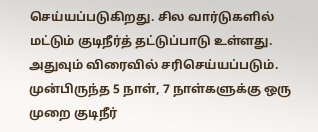செய்யப்படுகிறது. சில வார்டுகளில் மட்டும் குடிநீர்த் தட்டுப்பாடு உள்ளது. அதுவும் விரைவில் சரிசெய்யப்படும்.
முன்பிருந்த 5 நாள், 7 நாள்களுக்கு ஒரு முறை குடிநீர்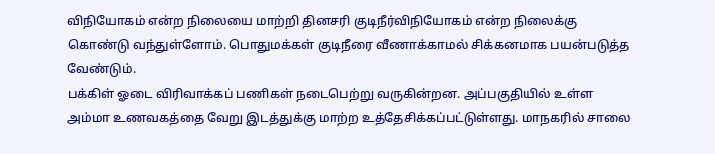விநியோகம் என்ற நிலையை மாற்றி தினசரி குடிநீர்விநியோகம் என்ற நிலைக்கு கொண்டு வந்துள்ளோம். பொதுமக்கள் குடிநீரை வீணாக்காமல் சிக்கனமாக பயன்படுத்த வேண்டும்.
பக்கிள் ஓடை விரிவாக்கப் பணிகள் நடைபெற்று வருகின்றன. அப்பகுதியில் உள்ள அம்மா உணவகத்தை வேறு இடத்துக்கு மாற்ற உத்தேசிக்கப்பட்டுள்ளது. மாநகரில் சாலை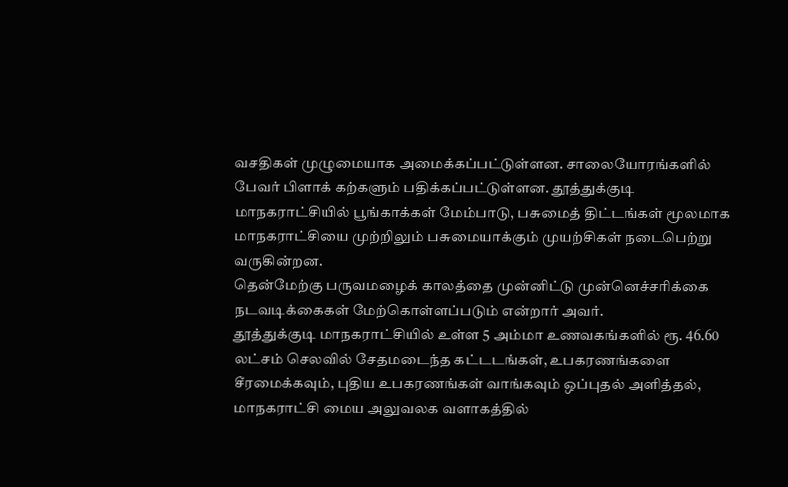வசதிகள் முழுமையாக அமைக்கப்பட்டுள்ளன. சாலையோரங்களில் பேவர் பிளாக் கற்களும் பதிக்கப்பட்டுள்ளன. தூத்துக்குடி மாநகராட்சியில் பூங்காக்கள் மேம்பாடு, பசுமைத் திட்டங்கள் மூலமாக மாநகராட்சியை முற்றிலும் பசுமையாக்கும் முயற்சிகள் நடைபெற்று வருகின்றன.
தென்மேற்கு பருவமழைக் காலத்தை முன்னிட்டு முன்னெச்சரிக்கை நடவடிக்கைகள் மேற்கொள்ளப்படும் என்றார் அவர்.
தூத்துக்குடி மாநகராட்சியில் உள்ள 5 அம்மா உணவகங்களில் ரூ. 46.60 லட்சம் செலவில் சேதமடைந்த கட்டடங்கள், உபகரணங்களை சீரமைக்கவும், புதிய உபகரணங்கள் வாங்கவும் ஒப்புதல் அளித்தல்,
மாநகராட்சி மைய அலுவலக வளாகத்தில்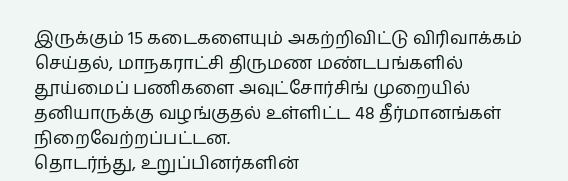இருக்கும் 15 கடைகளையும் அகற்றிவிட்டு விரிவாக்கம் செய்தல், மாநகராட்சி திருமண மண்டபங்களில் தூய்மைப் பணிகளை அவுட்சோர்சிங் முறையில் தனியாருக்கு வழங்குதல் உள்ளிட்ட 48 தீர்மானங்கள் நிறைவேற்றப்பட்டன.
தொடர்ந்து, உறுப்பினர்களின்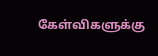கேள்விகளுக்கு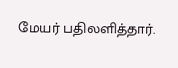மேயர் பதிலளித்தார்.